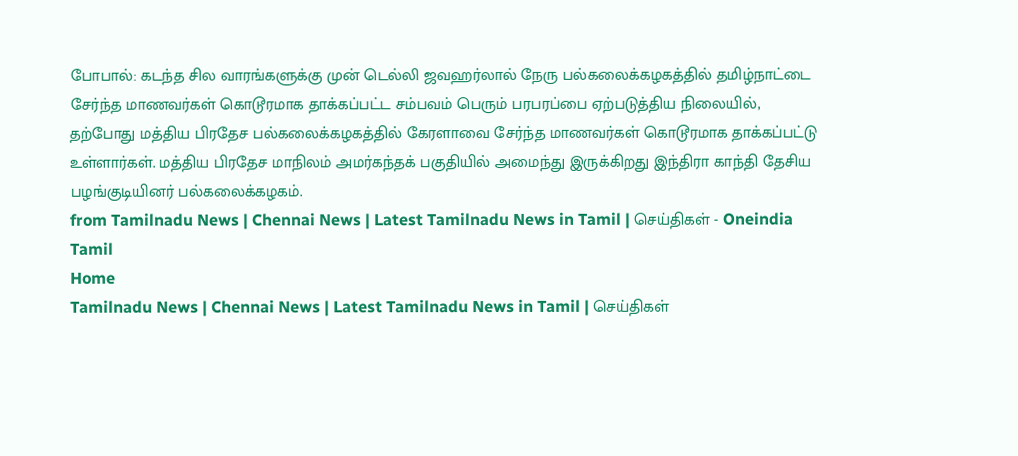போபால்: கடந்த சில வாரங்களுக்கு முன் டெல்லி ஜவஹர்லால் நேரு பல்கலைக்கழகத்தில் தமிழ்நாட்டை சேர்ந்த மாணவர்கள் கொடூரமாக தாக்கப்பட்ட சம்பவம் பெரும் பரபரப்பை ஏற்படுத்திய நிலையில், தற்போது மத்திய பிரதேச பல்கலைக்கழகத்தில் கேரளாவை சேர்ந்த மாணவர்கள் கொடூரமாக தாக்கப்பட்டு உள்ளார்கள். மத்திய பிரதேச மாநிலம் அமர்கந்தக் பகுதியில் அமைந்து இருக்கிறது இந்திரா காந்தி தேசிய பழங்குடியினர் பல்கலைக்கழகம்.
from Tamilnadu News | Chennai News | Latest Tamilnadu News in Tamil | செய்திகள் - Oneindia Tamil
Home
Tamilnadu News | Chennai News | Latest Tamilnadu News in Tamil | செய்திகள்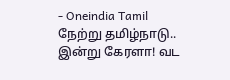- Oneindia Tamil
நேற்று தமிழ்நாடு.. இன்று கேரளா! வட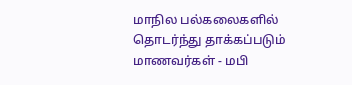மாநில பல்கலைகளில் தொடர்ந்து தாக்கப்படும் மாணவர்கள் - மபி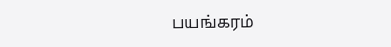பயங்கரம்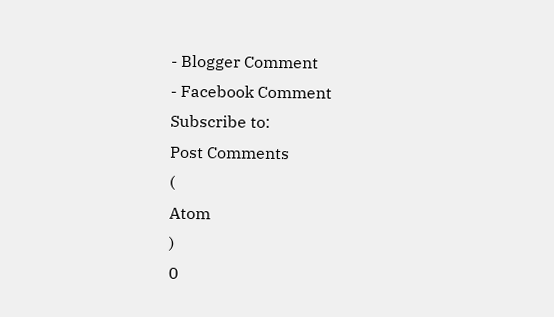- Blogger Comment
- Facebook Comment
Subscribe to:
Post Comments
(
Atom
)
0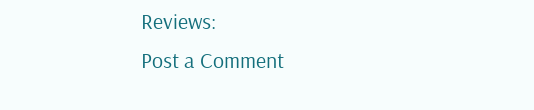Reviews:
Post a Comment